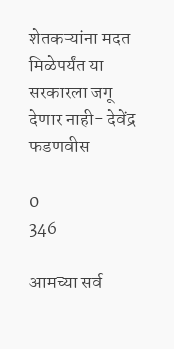शेतकऱ्यांना मदत मिळेपर्यंत या सरकारला जगू देणार नाही- देवेंद्र फडणवीस

0
346

आमच्या सर्व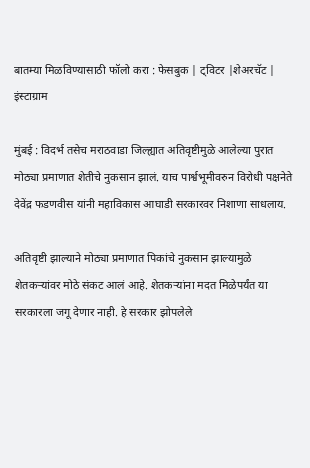बातम्या मिळविण्यासाठी फॉलो करा : फेसबुक | ट्विटर |शेअरचॅट | इंस्टाग्राम

मुंबई : विदर्भ तसेच मराठवाडा जिल्ह्यात अतिवृष्टीमुळे आलेल्या पुरात मोठ्या प्रमाणात शेतीचे नुकसान झालं. याच पार्श्वभूमीवरुन विरोधी पक्षनेते देवेंद्र फडणवीस यांनी महाविकास आघाडी सरकारवर निशाणा साधलाय.

अतिवृष्टी झाल्याने मोठ्या प्रमाणात पिकांचे नुकसान झाल्यामुळे शेतकऱ्यांवर मोठे संकट आलं आहे. शेतकऱ्यांना मदत मिळेपर्यंत या सरकारला जगू देणार नाही. हे सरकार झोपलेले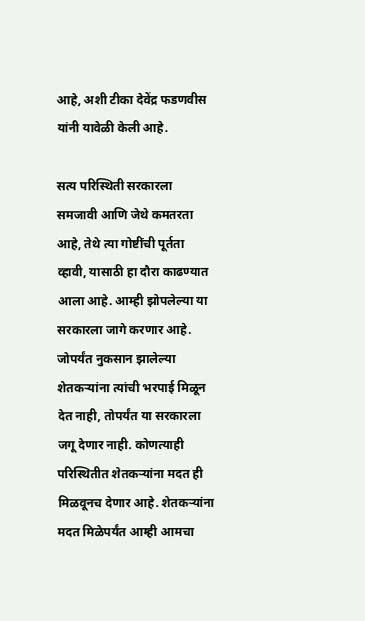आहे, अशी टीका देवेंद्र फडणवीस यांनी यावेळी केली आहे.

सत्य परिस्थिती सरकारला समजावी आणि जेथे कमतरता आहे, तेथे त्या गोष्टींची पूर्तता व्हावी, यासाठी हा दौरा काढण्यात आला आहे. आम्ही झोपलेल्या या सरकारला जागे करणार आहे. जोपर्यंत नुकसान झालेल्या शेतकऱ्यांना त्यांची भरपाई मिळून देत नाही, तोपर्यंत या सरकारला जगू देणार नाही. कोणत्याही परिस्थितीत शेतकऱ्यांना मदत ही मिळवूनच देणार आहे. शेतकऱ्यांना मदत मिळेपर्यंत आम्ही आमचा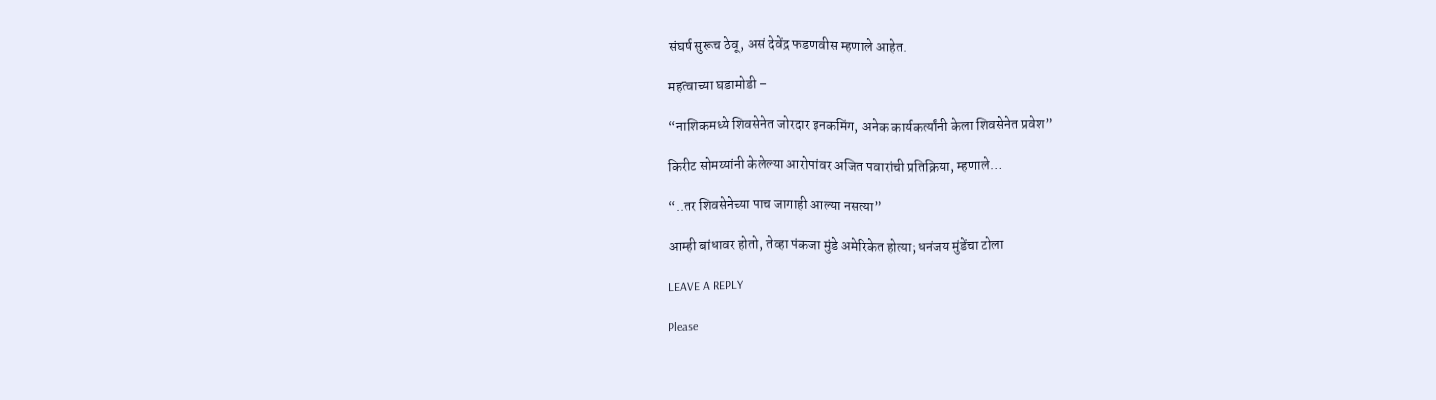संघर्ष सुरूच ठेवू, असं देवेंद्र फडणवीस म्हणाले आहेत.

महत्वाच्या घडामोडी –

“नाशिकमध्ये शिवसेनेत जोरदार इनकमिंग, अनेक कार्यकर्त्यांनी केला शिवसेनेत प्रवेश”

किरीट सोमय्यांनी केलेल्या आरोपांवर अजित पवारांची प्रतिक्रिया, म्हणाले…

“..तर शिवसेनेच्या पाच जागाही आल्या नसत्या”

आम्ही बांधावर होतो, तेव्हा पंकजा मुंडे अमेरिकेत होत्या; धनंजय मुंडेंचा टोला

LEAVE A REPLY

Please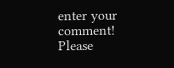enter your comment!
Please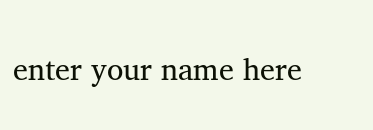enter your name here